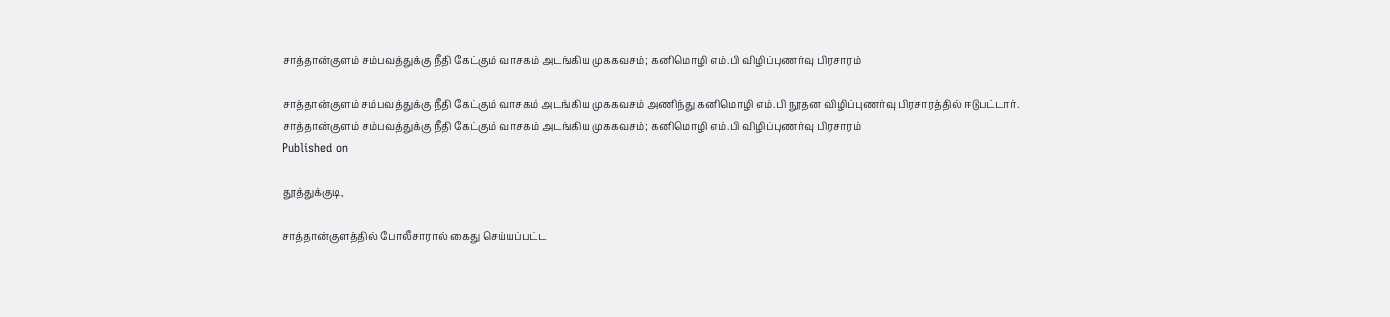சாத்தான்குளம் சம்பவத்துக்கு நீதி கேட்கும் வாசகம் அடங்கிய முககவசம்; கனிமொழி எம்.பி விழிப்புணர்வு பிரசாரம்

சாத்தான்குளம் சம்பவத்துக்கு நீதி கேட்கும் வாசகம் அடங்கிய முககவசம் அணிந்து கனிமொழி எம்.பி நூதன விழிப்புணர்வு பிரசாரத்தில் ஈடுபட்டார்.
சாத்தான்குளம் சம்பவத்துக்கு நீதி கேட்கும் வாசகம் அடங்கிய முககவசம்; கனிமொழி எம்.பி விழிப்புணர்வு பிரசாரம்
Published on

தூத்துக்குடி,

சாத்தான்குளத்தில் போலீசாரால் கைது செய்யப்பட்ட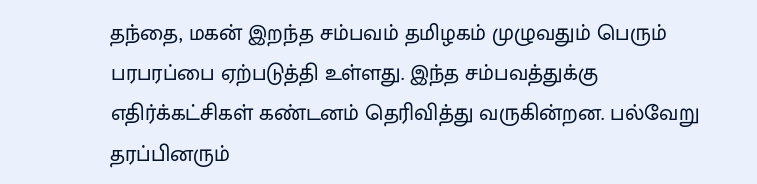தந்தை, மகன் இறந்த சம்பவம் தமிழகம் முழுவதும் பெரும் பரபரப்பை ஏற்படுத்தி உள்ளது. இந்த சம்பவத்துக்கு எதிர்க்கட்சிகள் கண்டனம் தெரிவித்து வருகின்றன. பல்வேறு தரப்பினரும்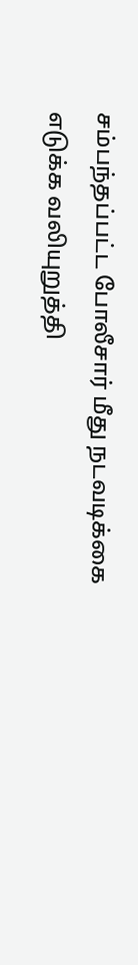சம்பந்தப்பட்ட போலீசார் மீது நடவடிக்கை எடுக்க வலியுறுத்தி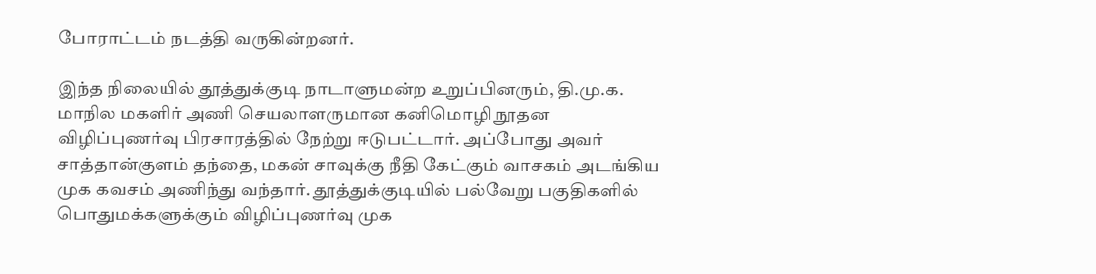போராட்டம் நடத்தி வருகின்றனர்.

இந்த நிலையில் தூத்துக்குடி நாடாளுமன்ற உறுப்பினரும், தி.மு.க. மாநில மகளிர் அணி செயலாளருமான கனிமொழி நூதன விழிப்புணர்வு பிரசாரத்தில் நேற்று ஈடுபட்டார். அப்போது அவர் சாத்தான்குளம் தந்தை, மகன் சாவுக்கு நீதி கேட்கும் வாசகம் அடங்கிய முக கவசம் அணிந்து வந்தார். தூத்துக்குடியில் பல்வேறு பகுதிகளில் பொதுமக்களுக்கும் விழிப்புணர்வு முக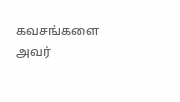கவசங்களை அவர்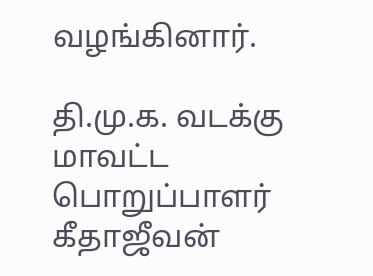வழங்கினார்.

தி.மு.க. வடக்கு மாவட்ட பொறுப்பாளர் கீதாஜீவன்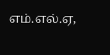எம்.எல்.ஏ,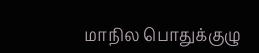மாநில பொதுக்குழு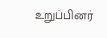உறுப்பினர்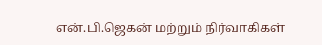என்.பி.ஜெகன் மற்றும் நிர்வாகிகள்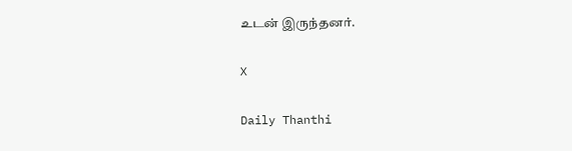உடன் இருந்தனர்.

X

Daily Thanthi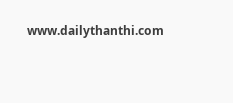www.dailythanthi.com